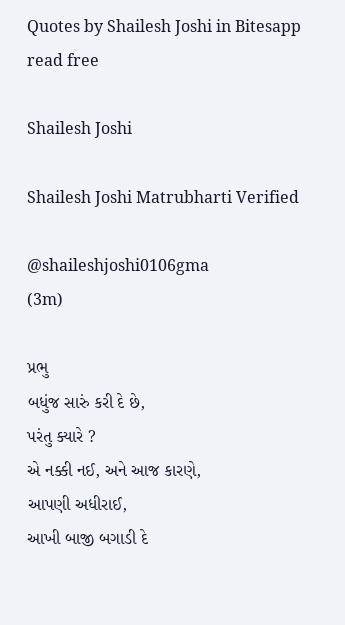Quotes by Shailesh Joshi in Bitesapp read free

Shailesh Joshi

Shailesh Joshi Matrubharti Verified

@shaileshjoshi0106gma
(3m)

પ્રભુ
બધુંજ સારું કરી દે છે,
પરંતુ ક્યારે ?
એ નક્કી નઈ, અને આજ કારણે,
આપણી અધીરાઈ,
આખી બાજી બગાડી દે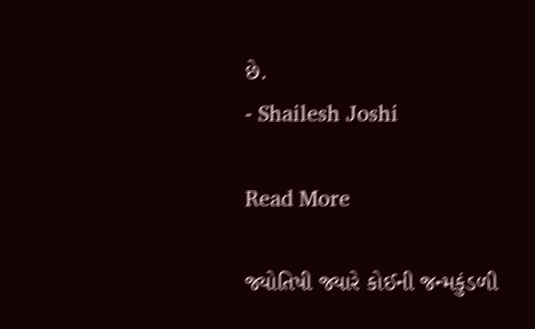છે.
- Shailesh Joshi

Read More

જ્યોતિષી જ્યારે કોઈની જન્મકુંડળી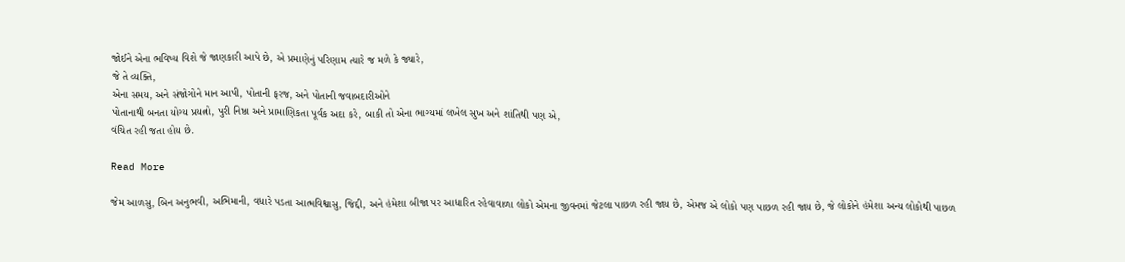જોઈને એના ભવિષ્ય વિશે જે જાણકારી આપે છે, એ પ્રમાણેનું પરિણામ ત્યારે જ મળે કે જ્યારે,
જે તે વ્યક્તિ,
એના સમય, અને સંજોગોને માન આપી, પોતાની ફરજ, અને પોતાની જવાબદારીઓને
પોતાનાથી બનતા યોગ્ય પ્રયત્નો, પુરી નિષ્ઠા અને પ્રામાણિકતા પૂર્વક અદા કરે, બાકી તો એના ભાગ્યમાં લખેલ સુખ અને શાંતિથી પણ એ,
વંચિત રહી જતા હોય છે.

Read More

જેમ આળસુ, બિન અનુભવી, અભિમાની, વધારે પડતા આત્મવિશ્વાસુ, જિદ્દી, અને હંમેશા બીજા પર આધારિત રહેવાવાળા લોકો એમના જીવનમાં જેટલા પાછળ રહી જાય છે, એમજ એ લોકો પણ પાછળ રહી જાય છે, જે લોકોને હંમેશા અન્ય લોકોથી પાછળ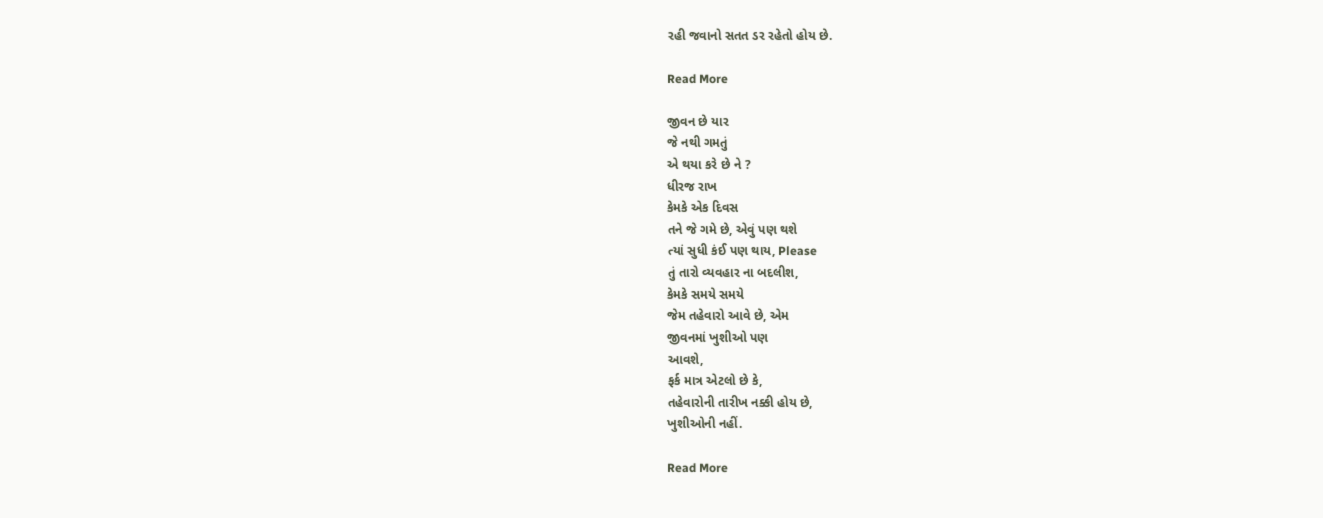રહી જવાનો સતત ડર રહેતો હોય છે.

Read More

જીવન છે યાર
જે નથી ગમતું
એ થયા કરે છે ને ?
ધીરજ રાખ
કેમકે એક દિવસ
તને જે ગમે છે, એવું પણ થશે
ત્યાં સુધી કંઈ પણ થાય, Please
તું તારો વ્યવહાર ના બદલીશ,
કેમકે સમયે સમયે
જેમ તહેવારો આવે છે, એમ
જીવનમાં ખુશીઓ પણ
આવશે,
ફર્ક માત્ર એટલો છે કે,
તહેવારોની તારીખ નક્કી હોય છે,
ખુશીઓની નહીં.

Read More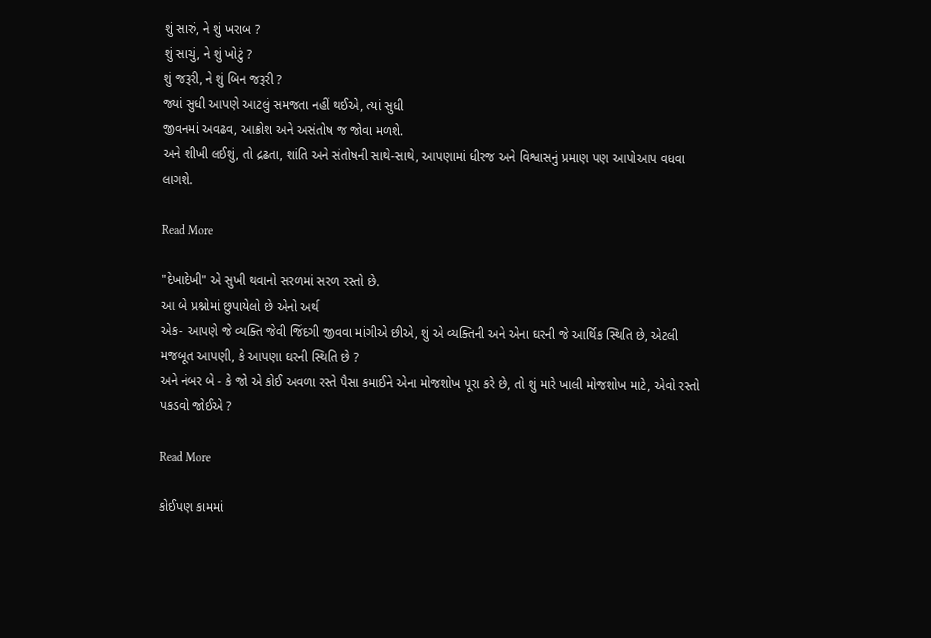શું સારું, ને શું ખરાબ ?
શું સાચું, ને શું ખોટું ?
શું જરૂરી, ને શું બિન જરૂરી ?
જ્યાં સુધી આપણે આટલું સમજતા નહીં થઈએ, ત્યાં સુધી
જીવનમાં અવઢવ, આક્રોશ અને અસંતોષ જ જોવા મળશે.
અને શીખી લઈશું, તો દ્રઢતા, શાંતિ અને સંતોષની સાથે-સાથે, આપણામાં ધીરજ અને વિશ્વાસનું પ્રમાણ પણ આપોઆપ વધવા લાગશે.

Read More

"દેખાદેખી" એ સુખી થવાનો સરળમાં સરળ રસ્તો છે.
આ બે પ્રશ્નોમાં છુપાયેલો છે એનો અર્થ
એક- આપણે જે વ્યક્તિ જેવી જિંદગી જીવવા માંગીએ છીએ, શું એ વ્યક્તિની અને એના ઘરની જે આર્થિક સ્થિતિ છે, એટલી મજબૂત આપણી, કે આપણા ઘરની સ્થિતિ છે ?
અને નંબર બે - કે જો એ કોઈ અવળા રસ્તે પૈસા કમાઈને એના મોજશોખ પૂરા કરે છે, તો શું મારે ખાલી મોજશોખ માટે, એવો રસ્તો પકડવો જોઈએ ?

Read More

કોઈપણ કામમાં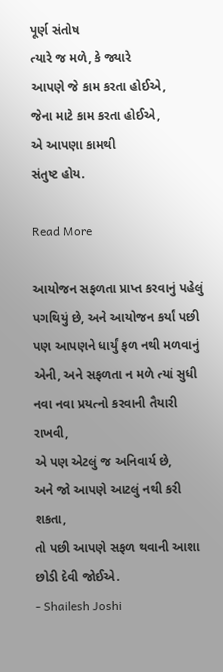પૂર્ણ સંતોષ
ત્યારે જ મળે, કે જ્યારે
આપણે જે કામ કરતા હોઈએ,
જેના માટે કામ કરતા હોઈએ,
એ આપણા કામથી
સંતુષ્ટ હોય.

Read More

આયોજન સફળતા પ્રાપ્ત કરવાનું પહેલું પગથિયું છે, અને આયોજન કર્યાં પછી પણ આપણને ધાર્યું ફળ નથી મળવાનું એની, અને સફળતા ન મળે ત્યાં સુધી
નવા નવા પ્રયત્નો કરવાની તૈયારી રાખવી,
એ પણ એટલું જ અનિવાર્ય છે,
અને જો આપણે આટલું નથી કરી શકતા,
તો પછી આપણે સફળ થવાની આશા
છોડી દેવી જોઈએ.
- Shailesh Joshi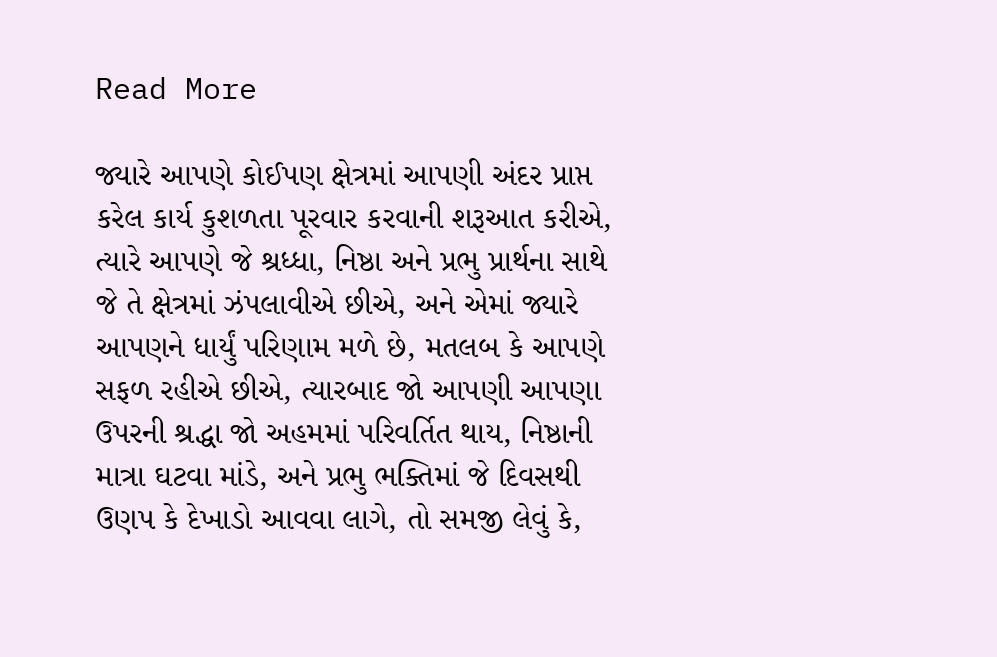Read More

જ્યારે આપણે કોઈપણ ક્ષેત્રમાં આપણી અંદર પ્રાપ્ત કરેલ કાર્ય કુશળતા પૂરવાર કરવાની શરૂઆત કરીએ, ત્યારે આપણે જે શ્રધ્ધા, નિષ્ઠા અને પ્રભુ પ્રાર્થના સાથે જે તે ક્ષેત્રમાં ઝંપલાવીએ છીએ, અને એમાં જ્યારે આપણને ધાર્યું પરિણામ મળે છે, મતલબ કે આપણે સફળ રહીએ છીએ, ત્યારબાદ જો આપણી આપણા ઉપરની શ્રદ્ધા જો અહમમાં પરિવર્તિત થાય, નિષ્ઠાની માત્રા ઘટવા માંડે, અને પ્રભુ ભક્તિમાં જે દિવસથી ઉણપ કે દેખાડો આવવા લાગે, તો સમજી લેવું કે,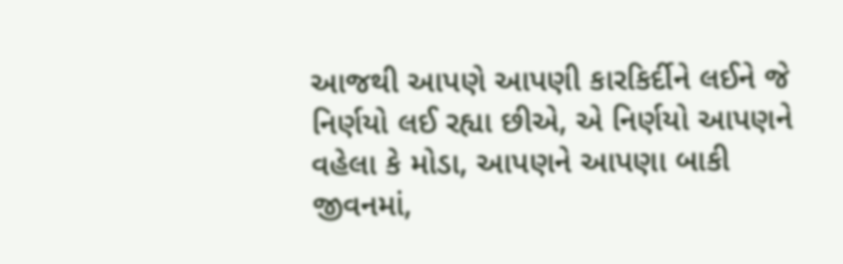આજથી આપણે આપણી કારકિર્દીને લઈને જે નિર્ણયો લઈ રહ્યા છીએ, એ નિર્ણયો આપણને વહેલા કે મોડા, આપણને આપણા બાકી જીવનમાં,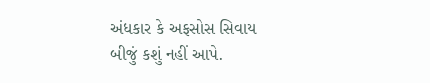અંધકાર કે અફસોસ સિવાય બીજું કશું નહીં આપે.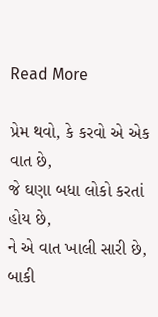Read More

પ્રેમ થવો, કે કરવો એ એક વાત છે,
જે ઘણા બધા લોકો કરતાં હોય છે,
ને એ વાત ખાલી સારી છે, બાકી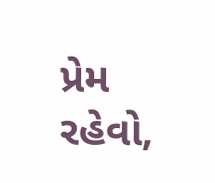પ્રેમ રહેવો,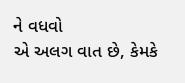ને વધવો
એ અલગ વાત છે, કેમકે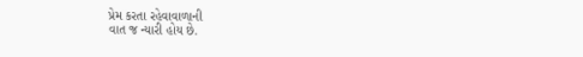પ્રેમ કરતા રહેવાવાળાની
વાત જ ન્યારી હોય છે.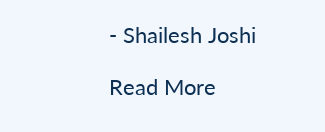- Shailesh Joshi

Read More